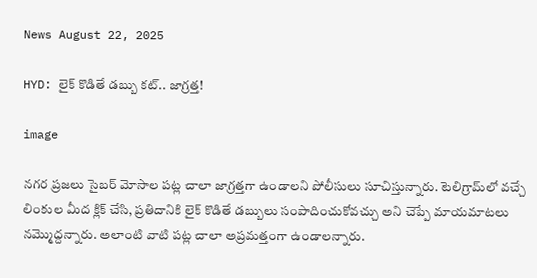News August 22, 2025

HYD: లైక్ కొడితే డబ్బు కట్.. జాగ్రత్త!

image

నగర ప్రజలు సైబర్ మోసాల పట్ల చాలా జాగ్రత్తగా ఉండాలని పోలీసులు సూచిస్తున్నారు. టెలిగ్రామ్‌లో వచ్చే లింకుల మీద క్లిక్ చేసి, ప్రతిదానికి లైక్ కొడితే డబ్బులు సంపాదించుకోవచ్చు అని చెప్పే మాయమాటలు నమ్మొద్దన్నారు. అలాంటి వాటి పట్ల చాలా అప్రమత్తంగా ఉండాలన్నారు.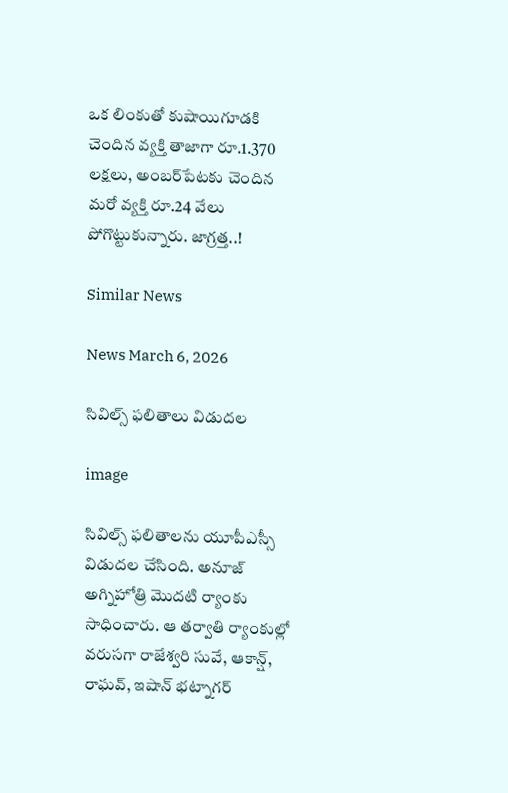ఒక లింకుతో కుషాయిగూడకి చెందిన వ్యక్తి తాజాగా రూ.1.370 లక్షలు, అంబర్‌పేటకు చెందిన మరో వ్యక్తి రూ.24 వేలు పోగొట్టుకున్నారు. జాగ్రత్త..!

Similar News

News March 6, 2026

సివిల్స్ ఫలితాలు విడుదల

image

సివిల్స్ ఫలితాలను యూపీఎస్సీ విడుదల చేసింది. అనూజ్ అగ్నిహోత్రి మొదటి ర్యాంకు సాధించారు. ఆ తర్వాతి ర్యాంకుల్లో వరుసగా రాజేశ్వరి సువే, ఆకాన్ష్, రాఘవ్, ఇషాన్ భట్నాగర్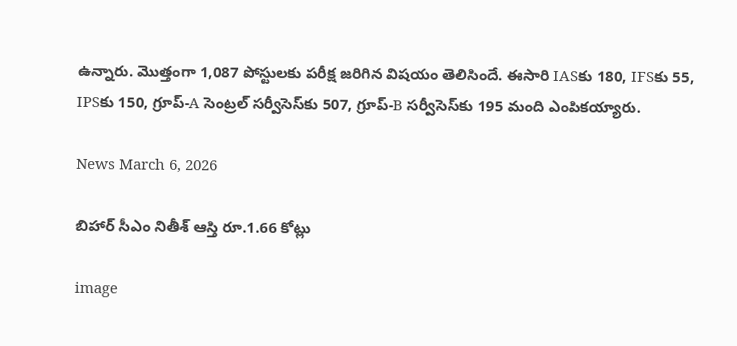ఉన్నారు. మొత్తంగా 1,087 పోస్టులకు పరీక్ష జరిగిన విషయం తెలిసిందే. ఈసారి IASకు 180, IFSకు 55, IPSకు 150, గ్రూప్-A సెంట్రల్ సర్వీసెస్‌కు 507, గ్రూప్-B సర్వీసెస్‌కు 195 మంది ఎంపికయ్యారు.

News March 6, 2026

బిహార్ సీఎం నితీశ్ ఆస్తి రూ.1.66 కోట్లు

image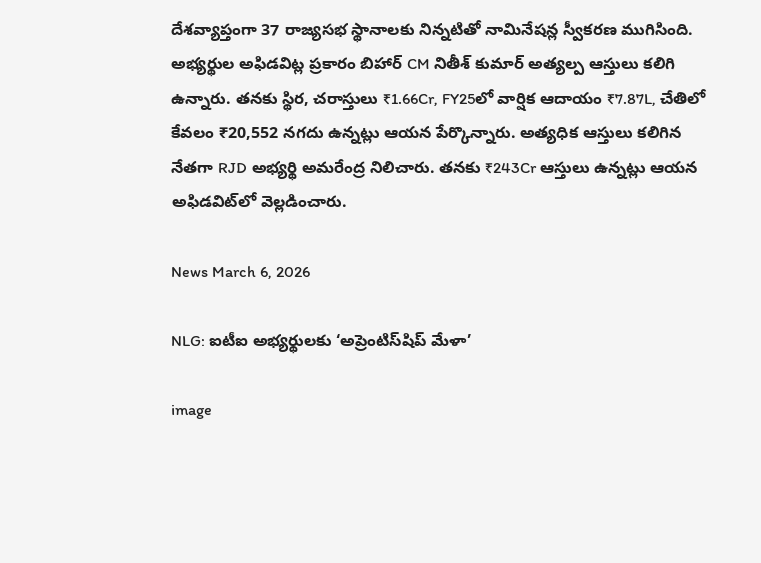దేశవ్యాప్తంగా 37 రాజ్యసభ స్థానాలకు నిన్నటితో నామినేషన్ల స్వీకరణ ముగిసింది. అభ్యర్థుల అఫిడవిట్ల ప్రకారం బిహార్ CM నితీశ్ కుమార్ అత్యల్ప ఆస్తులు కలిగి ఉన్నారు. తనకు స్థిర, చరాస్తులు ₹1.66Cr, FY25లో వార్షిక ఆదాయం ₹7.87L, చేతిలో కేవలం ₹20,552 నగదు ఉన్నట్లు ఆయన పేర్కొన్నారు. అత్యధిక ఆస్తులు కలిగిన నేతగా RJD అభ్యర్థి అమరేంద్ర నిలిచారు. తనకు ₹243Cr ఆస్తులు ఉన్నట్లు ఆయన అఫిడవిట్‌లో వెల్లడించారు.

News March 6, 2026

NLG: ఐటీఐ అభ్యర్థులకు ‘అప్రెంటిస్‌షిప్ మేళా’

image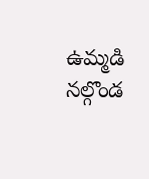ఉమ్మడి నల్గొండ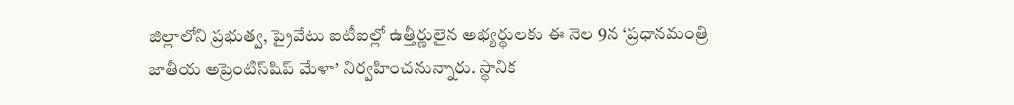జిల్లాలోని ప్రభుత్వ, ప్రైవేటు ఐటీఐల్లో ఉత్తీర్ణులైన అభ్యర్థులకు ఈ నెల 9న ‘ప్రధానమంత్రి జాతీయ అప్రెంటిస్‌షిప్ మేళా’ నిర్వహించనున్నారు. స్థానిక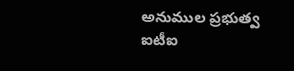అనుముల ప్రభుత్వ ఐటీఐ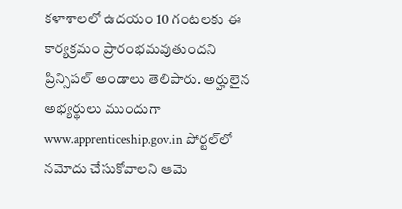కళాశాలలో ఉదయం 10 గంటలకు ఈ కార్యక్రమం ప్రారంభమవుతుందని ప్రిన్సిపల్ అండాలు తెలిపారు. అర్హులైన అభ్యర్థులు ముందుగా www.apprenticeship.gov.in పోర్టల్‌లో నమోదు చేసుకోవాలని ఆమె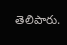తెలిపారు.